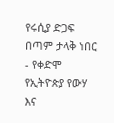የሩሲያ ድጋፍ በጣም ታላቅ ነበር - የቀድሞ የኢትዮጵያ የውሃ እና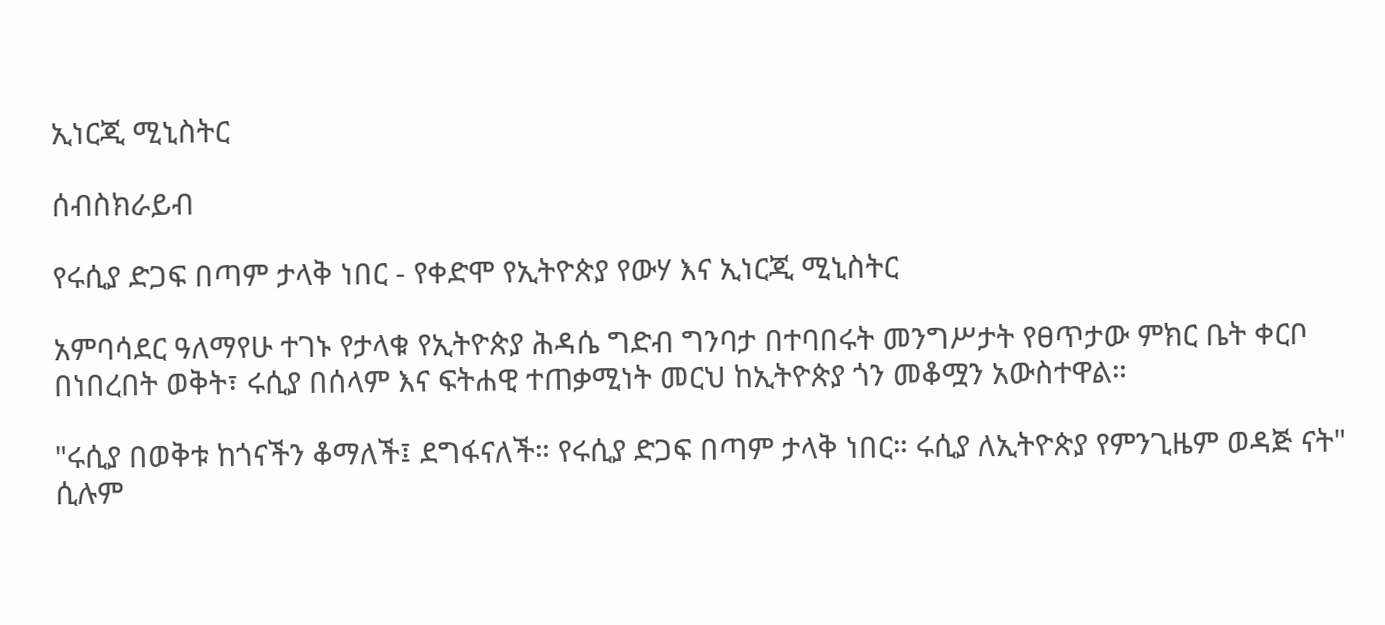ኢነርጂ ሚኒስትር

ሰብስክራይብ

የሩሲያ ድጋፍ በጣም ታላቅ ነበር - የቀድሞ የኢትዮጵያ የውሃ እና ኢነርጂ ሚኒስትር

አምባሳደር ዓለማየሁ ተገኑ የታላቁ የኢትዮጵያ ሕዳሴ ግድብ ግንባታ በተባበሩት መንግሥታት የፀጥታው ምክር ቤት ቀርቦ በነበረበት ወቅት፣ ሩሲያ በሰላም እና ፍትሐዊ ተጠቃሚነት መርህ ከኢትዮጵያ ጎን መቆሟን አውስተዋል።

"ሩሲያ በወቅቱ ከጎናችን ቆማለች፤ ደግፋናለች። የሩሲያ ድጋፍ በጣም ታላቅ ነበር። ሩሲያ ለኢትዮጵያ የምንጊዜም ወዳጅ ናት" ሲሉም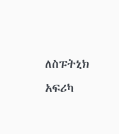ለስፑትኒክ አፍሪካ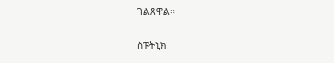ገልጸዋል።

ስፑትኒክ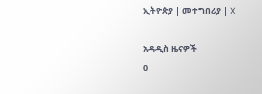ኢትዮጵያ | መተግበሪያ | X

አዳዲስ ዜናዎች
0